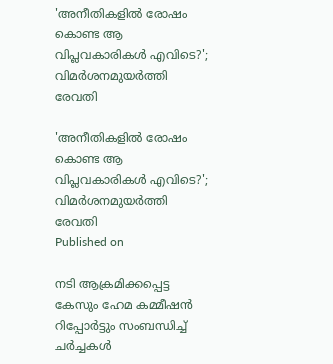'അനീതികളില്‍ രോഷം കൊണ്ട ആ വിപ്ലവകാരികള്‍ എവിടെ?'; വിമര്‍ശനമുയര്‍ത്തി രേവതി

'അനീതികളില്‍ രോഷം കൊണ്ട ആ വിപ്ലവകാരികള്‍ എവിടെ?'; വിമര്‍ശനമുയര്‍ത്തി രേവതി
Published on

നടി ആക്രമിക്കപ്പെട്ട കേസും ഹേമ കമ്മീഷന്‍ റിപ്പോര്‍ട്ടും സംബന്ധിച്ച് ചര്‍ച്ചകള്‍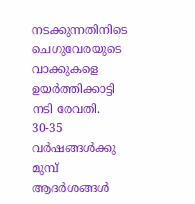നടക്കുന്നതിനിടെ ചെഗുവേരയുടെ വാക്കുകളെ ഉയര്‍ത്തിക്കാട്ടി നടി രേവതി. 30-35 വര്‍ഷങ്ങള്‍ക്കു മുമ്പ് ആദര്‍ശങ്ങള്‍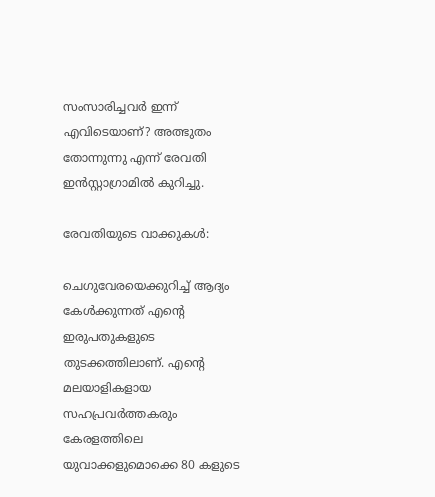സംസാരിച്ചവര്‍ ഇന്ന് എവിടെയാണ്? അത്ഭുതം തോന്നുന്നു എന്ന് രേവതി ഇന്‍സ്റ്റാഗ്രാമില്‍ കുറിച്ചു.

രേവതിയുടെ വാക്കുകള്‍:

ചെഗുവേരയെക്കുറിച്ച് ആദ്യം കേള്‍ക്കുന്നത് എന്റെ ഇരുപതുകളുടെ തുടക്കത്തിലാണ്. എന്റെ മലയാളികളായ സഹപ്രവര്‍ത്തകരും കേരളത്തിലെ യുവാക്കളുമൊക്കെ 80 കളുടെ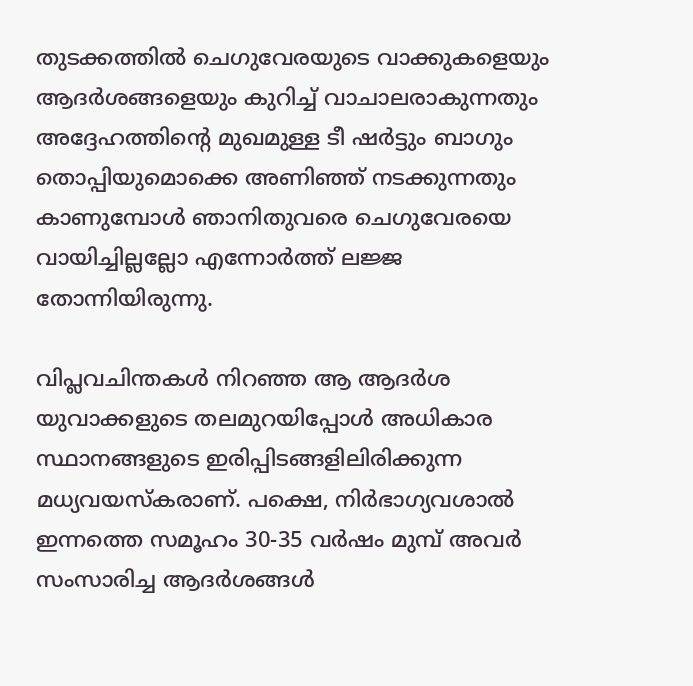തുടക്കത്തില്‍ ചെഗുവേരയുടെ വാക്കുകളെയും ആദര്‍ശങ്ങളെയും കുറിച്ച് വാചാലരാകുന്നതും അദ്ദേഹത്തിന്റെ മുഖമുള്ള ടീ ഷര്‍ട്ടും ബാഗും തൊപ്പിയുമൊക്കെ അണിഞ്ഞ് നടക്കുന്നതും കാണുമ്പോള്‍ ഞാനിതുവരെ ചെഗുവേരയെ വായിച്ചില്ലല്ലോ എന്നോര്‍ത്ത് ലജ്ജ തോന്നിയിരുന്നു.

വിപ്ലവചിന്തകള്‍ നിറഞ്ഞ ആ ആദര്‍ശ യുവാക്കളുടെ തലമുറയിപ്പോള്‍ അധികാര സ്ഥാനങ്ങളുടെ ഇരിപ്പിടങ്ങളിലിരിക്കുന്ന മധ്യവയസ്‌കരാണ്. പക്ഷെ, നിര്‍ഭാഗ്യവശാല്‍ ഇന്നത്തെ സമൂഹം 30-35 വര്‍ഷം മുമ്പ് അവര്‍ സംസാരിച്ച ആദര്‍ശങ്ങള്‍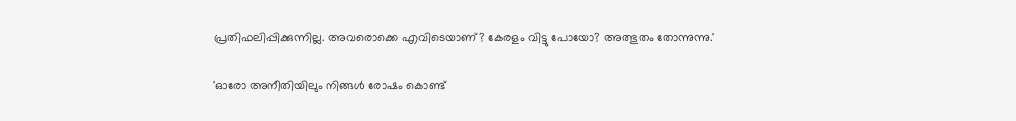പ്രതിഫലിപ്പിക്കുന്നില്ല. അവരൊക്കെ എവിടെയാണ്? കേരളം വിട്ടു പോയോ? അത്ഭുതം തോന്നുന്നു.'

'ഓരോ അനീതിയിലും നിങ്ങള്‍ രോഷം കൊണ്ട്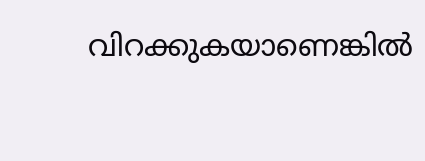വിറക്കുകയാണെങ്കില്‍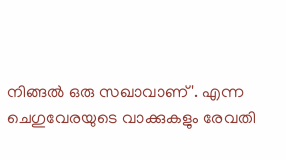നിങ്ങല്‍ ഒരു സഖാവാണ്'. എന്ന ചെഗുവേരയുടെ വാക്കുകളും രേവതി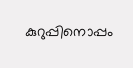കുറുപ്പിനൊപ്പം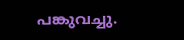പങ്കുവച്ചു.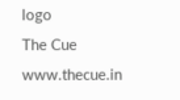logo
The Cue
www.thecue.in